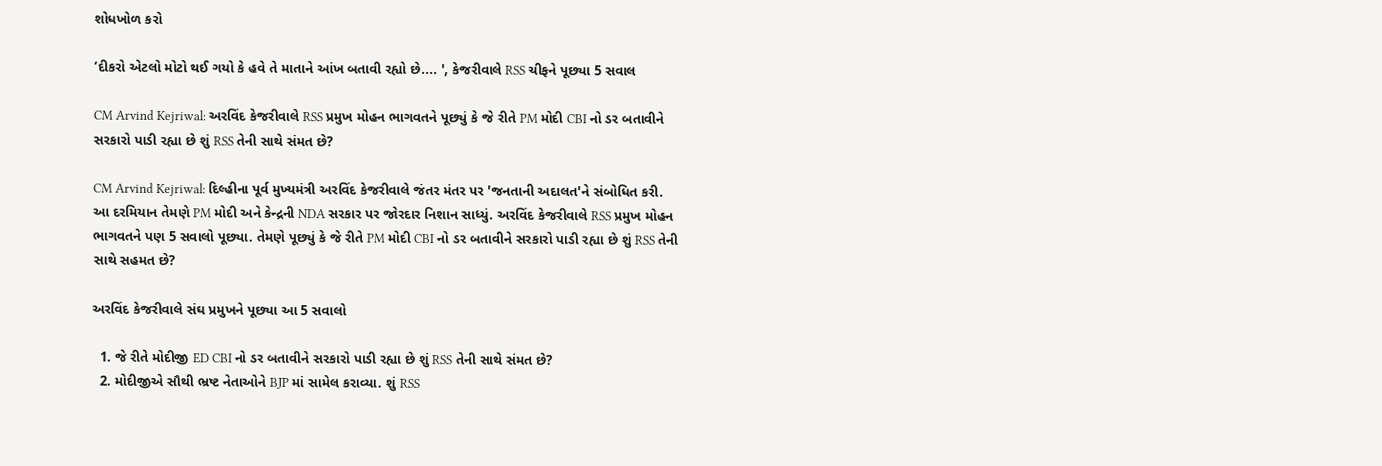શોધખોળ કરો

‘દીકરો એટલો મોટો થઈ ગયો કે હવે તે માતાને આંખ બતાવી રહ્યો છે.... ', કેજરીવાલે RSS ચીફને પૂછ્યા 5 સવાલ

CM Arvind Kejriwal: અરવિંદ કેજરીવાલે RSS પ્રમુખ મોહન ભાગવતને પૂછ્યું કે જે રીતે PM મોદી CBI નો ડર બતાવીને સરકારો પાડી રહ્યા છે શું RSS તેની સાથે સંમત છે?

CM Arvind Kejriwal: દિલ્હીના પૂર્વ મુખ્યમંત્રી અરવિંદ કેજરીવાલે જંતર મંતર પર 'જનતાની અદાલત'ને સંબોધિત કરી. આ દરમિયાન તેમણે PM મોદી અને કેન્દ્રની NDA સરકાર પર જોરદાર નિશાન સાધ્યું. અરવિંદ કેજરીવાલે RSS પ્રમુખ મોહન ભાગવતને પણ 5 સવાલો પૂછ્યા. તેમણે પૂછ્યું કે જે રીતે PM મોદી CBI નો ડર બતાવીને સરકારો પાડી રહ્યા છે શું RSS તેની સાથે સહમત છે?

અરવિંદ કેજરીવાલે સંઘ પ્રમુખને પૂછ્યા આ 5 સવાલો

  1. જે રીતે મોદીજી ED CBI નો ડર બતાવીને સરકારો પાડી રહ્યા છે શું RSS તેની સાથે સંમત છે?
  2. મોદીજીએ સૌથી ભ્રષ્ટ નેતાઓને BJP માં સામેલ કરાવ્યા. શું RSS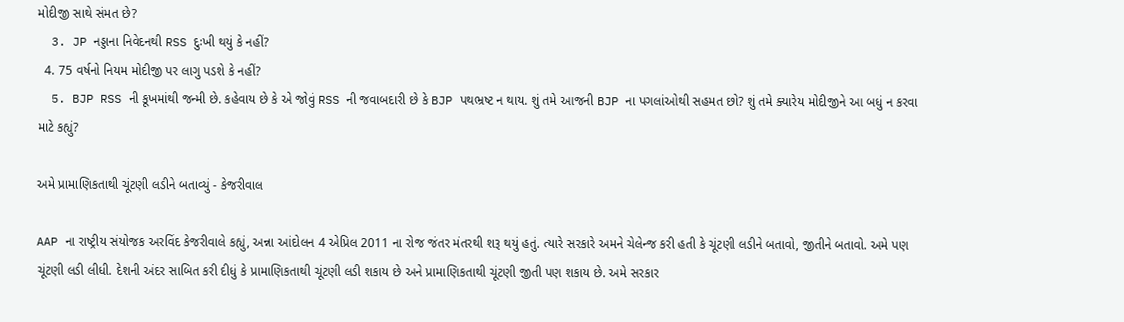મોદીજી સાથે સંમત છે?
  3. JP નડ્ડાના નિવેદનથી RSS દુઃખી થયું કે નહીં?
  4. 75 વર્ષનો નિયમ મોદીજી પર લાગુ પડશે કે નહીં?
  5. BJP RSS ની કૂખમાંથી જન્મી છે. કહેવાય છે કે એ જોવું RSS ની જવાબદારી છે કે BJP પથભ્રષ્ટ ન થાય. શું તમે આજની BJP ના પગલાંઓથી સહમત છો? શું તમે ક્યારેય મોદીજીને આ બધું ન કરવા માટે કહ્યું?

અમે પ્રામાણિકતાથી ચૂંટણી લડીને બતાવ્યું - કેજરીવાલ

AAP ના રાષ્ટ્રીય સંયોજક અરવિંદ કેજરીવાલે કહ્યું, અન્ના આંદોલન 4 એપ્રિલ 2011 ના રોજ જંતર મંતરથી શરૂ થયું હતું. ત્યારે સરકારે અમને ચેલેન્જ કરી હતી કે ચૂંટણી લડીને બતાવો, જીતીને બતાવો. અમે પણ ચૂંટણી લડી લીધી. દેશની અંદર સાબિત કરી દીધું કે પ્રામાણિકતાથી ચૂંટણી લડી શકાય છે અને પ્રામાણિકતાથી ચૂંટણી જીતી પણ શકાય છે. અમે સરકાર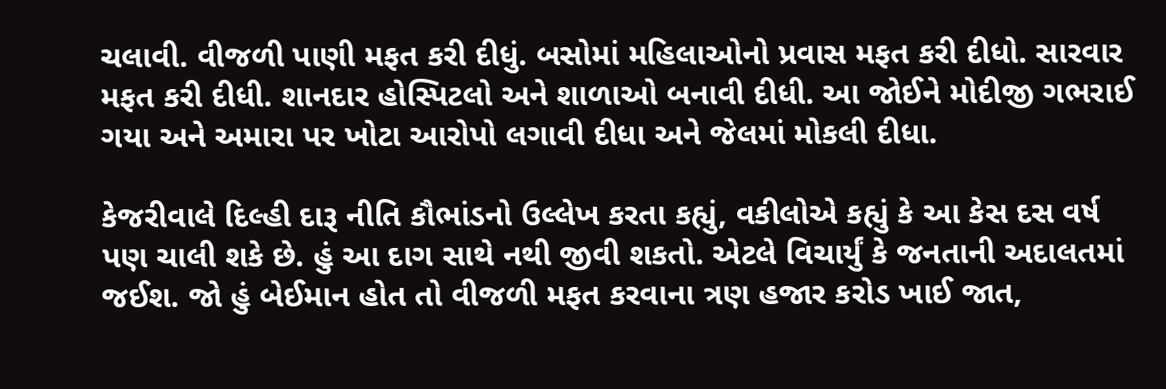ચલાવી. વીજળી પાણી મફત કરી દીધું. બસોમાં મહિલાઓનો પ્રવાસ મફત કરી દીધો. સારવાર મફત કરી દીધી. શાનદાર હોસ્પિટલો અને શાળાઓ બનાવી દીધી. આ જોઈને મોદીજી ગભરાઈ ગયા અને અમારા પર ખોટા આરોપો લગાવી દીધા અને જેલમાં મોકલી દીધા.

કેજરીવાલે દિલ્હી દારૂ નીતિ કૌભાંડનો ઉલ્લેખ કરતા કહ્યું, વકીલોએ કહ્યું કે આ કેસ દસ વર્ષ પણ ચાલી શકે છે. હું આ દાગ સાથે નથી જીવી શકતો. એટલે વિચાર્યું કે જનતાની અદાલતમાં જઈશ. જો હું બેઈમાન હોત તો વીજળી મફત કરવાના ત્રણ હજાર કરોડ ખાઈ જાત,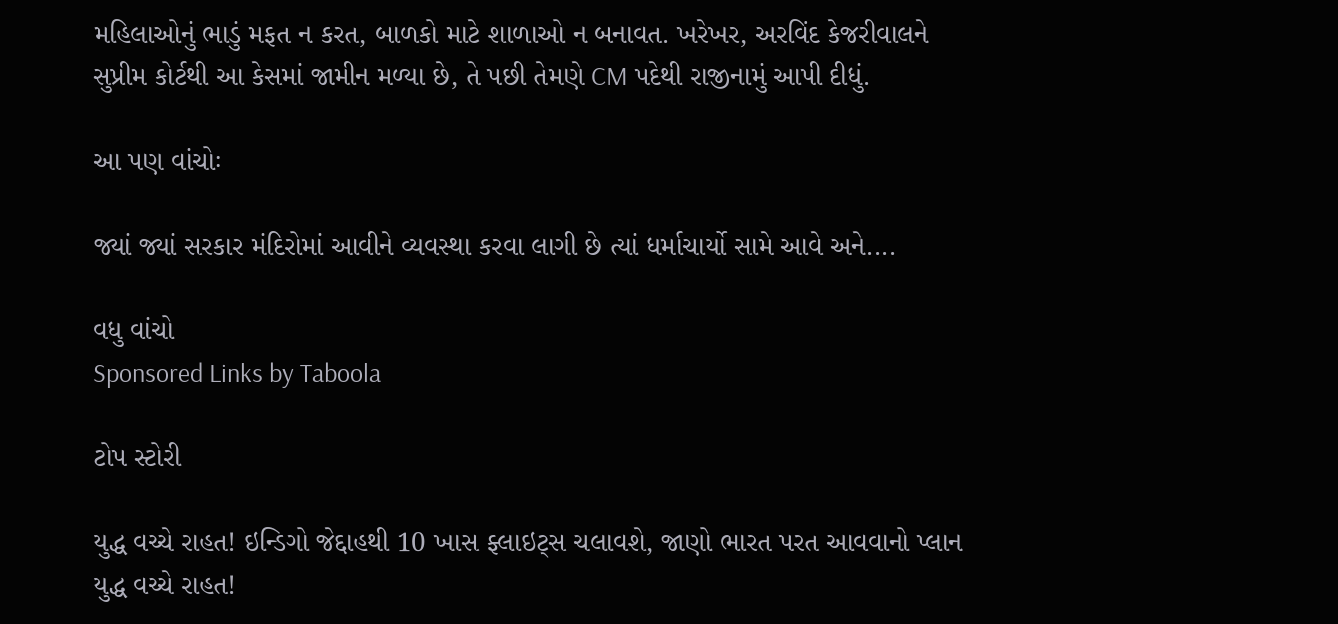મહિલાઓનું ભાડું મફત ન કરત, બાળકો માટે શાળાઓ ન બનાવત. ખરેખર, અરવિંદ કેજરીવાલને સુપ્રીમ કોર્ટથી આ કેસમાં જામીન મળ્યા છે, તે પછી તેમણે CM પદેથી રાજીનામું આપી દીધું.

આ પણ વાંચોઃ

જ્યાં જ્યાં સરકાર મંદિરોમાં આવીને વ્યવસ્થા કરવા લાગી છે ત્યાં ધર્માચાર્યો સામે આવે અને....

વધુ વાંચો
Sponsored Links by Taboola

ટોપ સ્ટોરી

યુદ્ધ વચ્ચે રાહત! ઇન્ડિગો જેદ્દાહથી 10 ખાસ ફ્લાઇટ્સ ચલાવશે, જાણો ભારત પરત આવવાનો પ્લાન
યુદ્ધ વચ્ચે રાહત!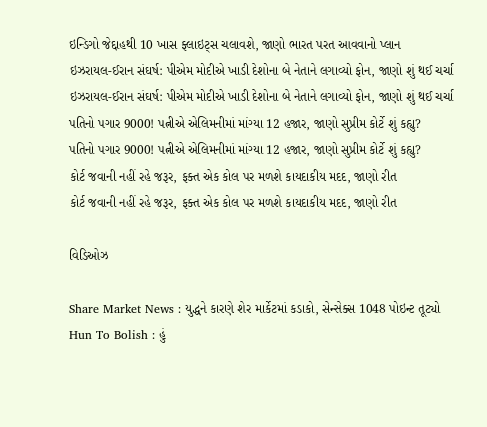ઇન્ડિગો જેદ્દાહથી 10 ખાસ ફ્લાઇટ્સ ચલાવશે, જાણો ભારત પરત આવવાનો પ્લાન
ઇઝરાયલ-ઈરાન સંઘર્ષ: પીએમ મોદીએ ખાડી દેશોના બે નેતાને લગાવ્યો ફોન, જાણો શું થઈ ચર્ચા
ઇઝરાયલ-ઈરાન સંઘર્ષ: પીએમ મોદીએ ખાડી દેશોના બે નેતાને લગાવ્યો ફોન, જાણો શું થઈ ચર્ચા
પતિનો પગાર 9000! પત્નીએ એલિમનીમાં માંગ્યા 12 હજાર, જાણો સુપ્રીમ કોર્ટે શું કહ્યુ?
પતિનો પગાર 9000! પત્નીએ એલિમનીમાં માંગ્યા 12 હજાર, જાણો સુપ્રીમ કોર્ટે શું કહ્યુ?
કોર્ટ જવાની નહીં રહે જરૂર, ફક્ત એક કોલ પર મળશે કાયદાકીય મદદ, જાણો રીત
કોર્ટ જવાની નહીં રહે જરૂર, ફક્ત એક કોલ પર મળશે કાયદાકીય મદદ, જાણો રીત

વિડિઓઝ

Share Market News : યુદ્ધને કારણે શેર માર્કેટમાં કડાકો, સેન્સેક્સ 1048 પોઇન્ટ તૂટ્યો
Hun To Bolish : હું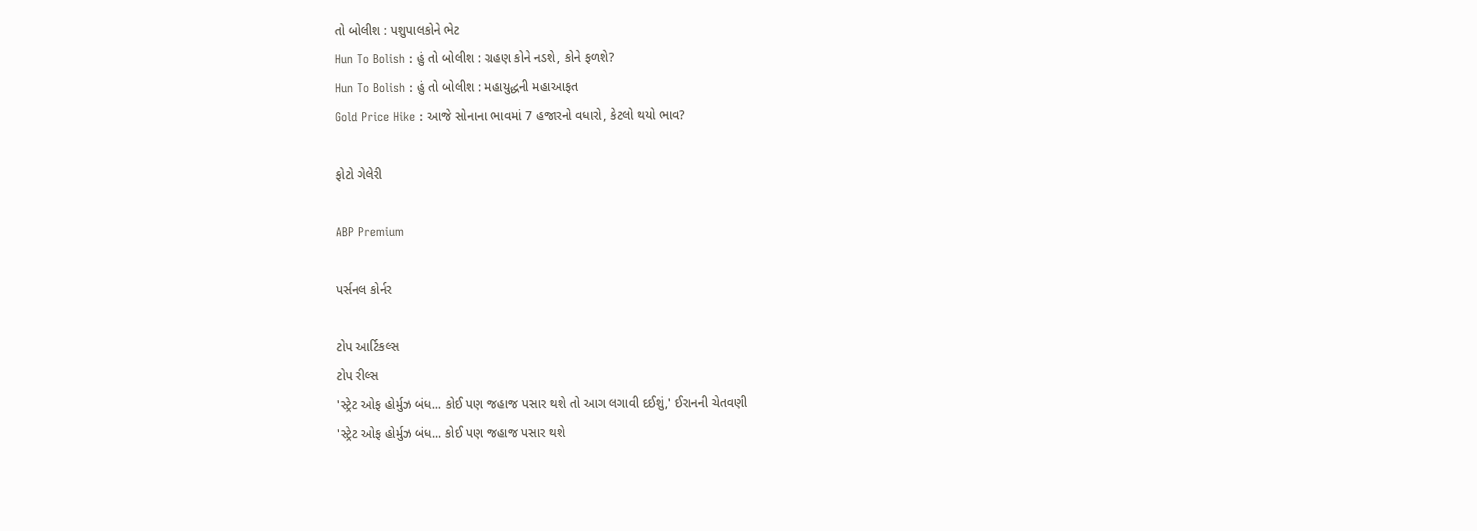તો બોલીશ : પશુપાલકોને ભેટ
Hun To Bolish : હું તો બોલીશ : ગ્રહણ કોને નડશે, કોને ફળશે?
Hun To Bolish : હું તો બોલીશ : મહાયુદ્ધની મહાઆફત
Gold Price Hike : આજે સોનાના ભાવમાં 7 હજારનો વધારો, કેટલો થયો ભાવ?

ફોટો ગેલેરી

ABP Premium

પર્સનલ કોર્નર

ટોપ આર્ટિકલ્સ
ટોપ રીલ્સ
'સ્ટ્રેટ ઓફ હોર્મુઝ બંધ... કોઈ પણ જહાજ પસાર થશે તો આગ લગાવી દઈશું,' ઈરાનની ચેતવણી
'સ્ટ્રેટ ઓફ હોર્મુઝ બંધ... કોઈ પણ જહાજ પસાર થશે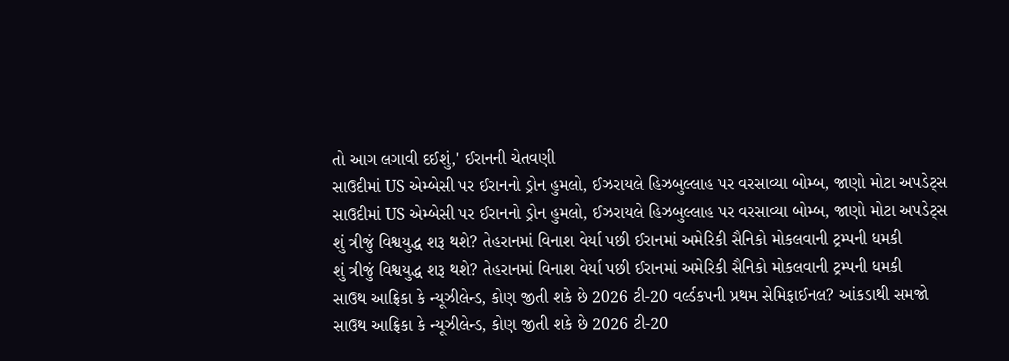તો આગ લગાવી દઈશું,' ઈરાનની ચેતવણી
સાઉદીમાં US એમ્બેસી પર ઈરાનનો ડ્રોન હુમલો, ઈઝરાયલે હિઝબુલ્લાહ પર વરસાવ્યા બોમ્બ, જાણો મોટા અપડેટ્સ
સાઉદીમાં US એમ્બેસી પર ઈરાનનો ડ્રોન હુમલો, ઈઝરાયલે હિઝબુલ્લાહ પર વરસાવ્યા બોમ્બ, જાણો મોટા અપડેટ્સ
શું ત્રીજું વિશ્વયુદ્ધ શરૂ થશે? તેહરાનમાં વિનાશ વેર્યા પછી ઈરાનમાં અમેરિકી સૈનિકો મોકલવાની ટ્રમ્પની ધમકી
શું ત્રીજું વિશ્વયુદ્ધ શરૂ થશે? તેહરાનમાં વિનાશ વેર્યા પછી ઈરાનમાં અમેરિકી સૈનિકો મોકલવાની ટ્રમ્પની ધમકી
સાઉથ આફ્રિકા કે ન્યૂઝીલેન્ડ, કોણ જીતી શકે છે 2026 ટી-20 વર્લ્ડકપની પ્રથમ સેમિફાઈનલ? આંકડાથી સમજો
સાઉથ આફ્રિકા કે ન્યૂઝીલેન્ડ, કોણ જીતી શકે છે 2026 ટી-20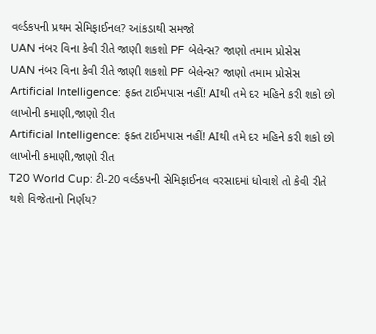વર્લ્ડકપની પ્રથમ સેમિફાઈનલ? આંકડાથી સમજો
UAN નંબર વિના કેવી રીતે જાણી શકશો PF બેલેન્સ? જાણો તમામ પ્રોસેસ
UAN નંબર વિના કેવી રીતે જાણી શકશો PF બેલેન્સ? જાણો તમામ પ્રોસેસ
Artificial Intelligence: ફક્ત ટાઈમપાસ નહીં! AIથી તમે દર મહિને કરી શકો છો લાખોની કમાણી,જાણો રીત
Artificial Intelligence: ફક્ત ટાઈમપાસ નહીં! AIથી તમે દર મહિને કરી શકો છો લાખોની કમાણી,જાણો રીત
T20 World Cup: ટી-20 વર્લ્ડકપની સેમિફાઈનલ વરસાદમાં ધોવાશે તો કેવી રીતે થશે વિજેતાનો નિર્ણય?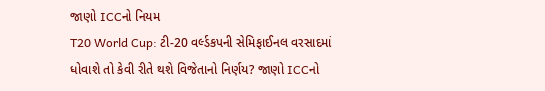જાણો ICCનો નિયમ
T20 World Cup: ટી-20 વર્લ્ડકપની સેમિફાઈનલ વરસાદમાં ધોવાશે તો કેવી રીતે થશે વિજેતાનો નિર્ણય? જાણો ICCનો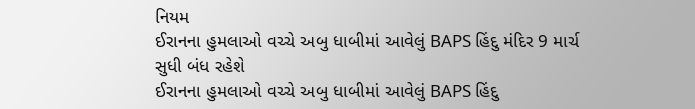નિયમ
ઈરાનના હુમલાઓ વચ્ચે અબુ ધાબીમાં આવેલું BAPS હિંદુ મંદિર 9 માર્ચ સુધી બંધ રહેશે
ઈરાનના હુમલાઓ વચ્ચે અબુ ધાબીમાં આવેલું BAPS હિંદુ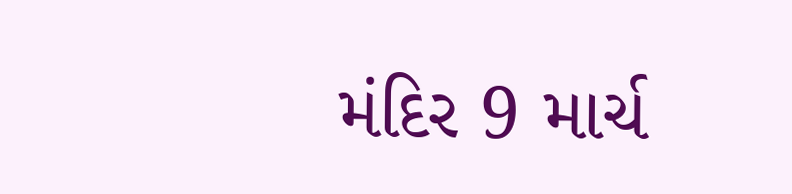મંદિર 9 માર્ચ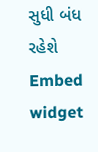સુધી બંધ રહેશે
Embed widget